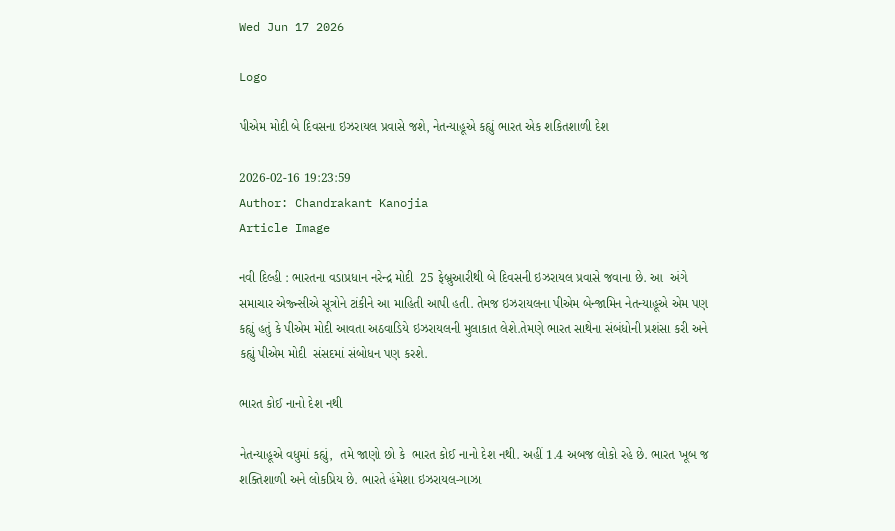Wed Jun 17 2026

Logo

પીએમ મોદી બે દિવસના ઇઝરાયલ પ્રવાસે જશે, નેતન્યાહૂએ કહ્યું ભારત એક શકિતશાળી દેશ

2026-02-16 19:23:59
Author: Chandrakant Kanojia
Article Image

નવી દિલ્હી : ભારતના વડાપ્રધાન નરેન્દ્ર મોદી  25 ફેબ્રુઆરીથી બે દિવસની ઇઝરાયલ પ્રવાસે જવાના છે. આ  અંગે સમાચાર એજ્ન્સીએ સૂત્રોને ટાંકીને આ માહિતી આપી હતી. તેમજ ઇઝરાયલના પીએમ બેન્જામિન નેતન્યાહૂએ એમ પણ કહ્યું હતું કે પીએમ મોદી આવતા અઠવાડિયે ઇઝરાયલની મુલાકાત લેશે.તેમણે ભારત સાથેના સંબંધોની પ્રશંસા કરી અને કહ્યું પીએમ મોદી  સંસદમાં સંબોધન પણ કરશે.

ભારત કોઈ નાનો દેશ નથી

નેતન્યાહૂએ વધુમાં કહ્યું,  તમે જાણો છો કે  ભારત કોઈ નાનો દેશ નથી. અહીં 1.4 અબજ લોકો રહે છે. ભારત ખૂબ જ શક્તિશાળી અને લોકપ્રિય છે. ભારતે હંમેશા ઇઝરાયલ-ગાઝા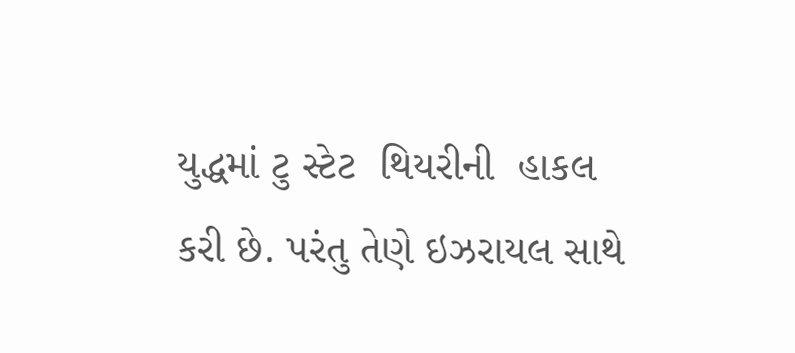યુદ્ધમાં ટુ સ્ટેટ  થિયરીની  હાકલ કરી છે. પરંતુ તેણે ઇઝરાયલ સાથે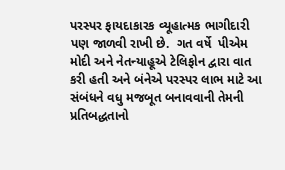પરસ્પર ફાયદાકારક વ્યૂહાત્મક ભાગીદારી પણ જાળવી રાખી છે.  ગત વર્ષે  પીએમ મોદી અને નેતન્યાહૂએ ટેલિફોન દ્વારા વાત કરી હતી અને બંનેએ પરસ્પર લાભ માટે આ સંબંધને વધુ મજબૂત બનાવવાની તેમની પ્રતિબદ્ધતાનો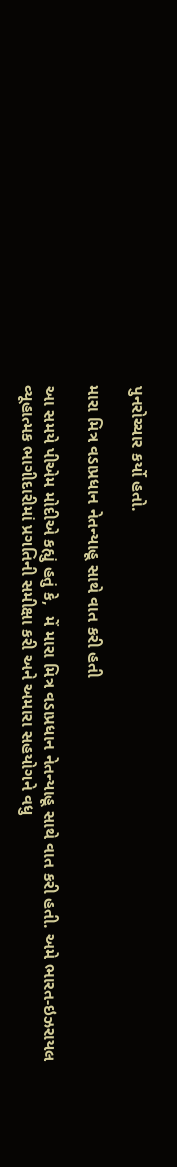પુનરોચ્ચાર કર્યો હતો.

મારા મિત્ર વડાપ્રધાન નેતન્યાહૂ સાથે વાત કરી હતી

આ સમયે પીએમ મોદીએ કહ્યું હતું કે,  મેં મારા મિત્ર વડાપ્રધાન નેતન્યાહૂ સાથે વાત કરી હતી. અમે ભારત-ઇઝરાયલ વ્યૂહાત્મક ભાગીદારીમાં પ્રગતિની સમીક્ષા કરી અને અમારા સહયોગને વધુ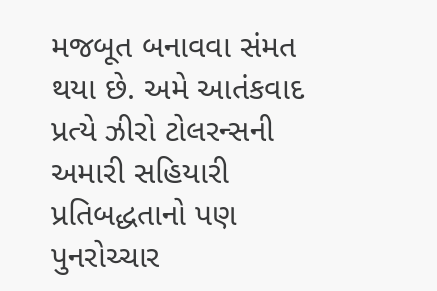મજબૂત બનાવવા સંમત થયા છે. અમે આતંકવાદ પ્રત્યે ઝીરો ટોલરન્સની  અમારી સહિયારી પ્રતિબદ્ધતાનો પણ પુનરોચ્ચાર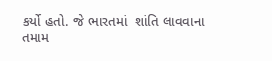કર્યો હતો. જે ભારતમાં  શાંતિ લાવવાના તમામ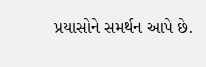પ્રયાસોને સમર્થન આપે છે.